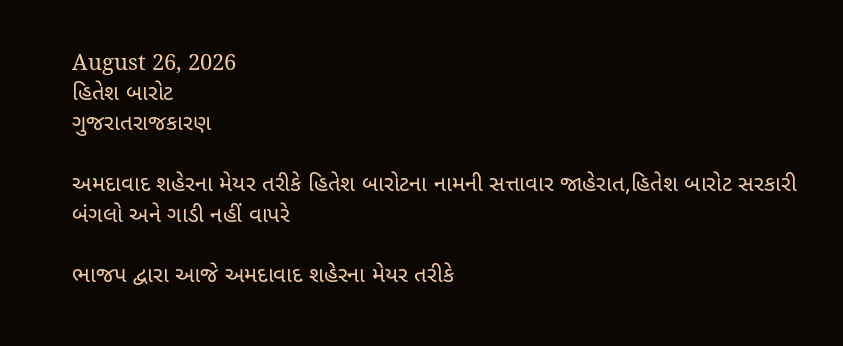August 26, 2026
હિતેશ બારોટ
ગુજરાતરાજકારણ

અમદાવાદ શહેરના મેયર તરીકે હિતેશ બારોટના નામની સત્તાવાર જાહેરાત,હિતેશ બારોટ સરકારી બંગલો અને ગાડી નહીં વાપરે

ભાજપ દ્વારા આજે અમદાવાદ શહેરના મેયર તરીકે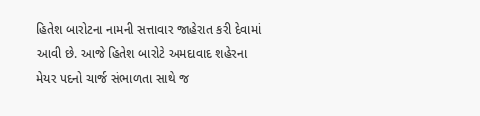હિતેશ બારોટના નામની સત્તાવાર જાહેરાત કરી દેવામાં આવી છે. આજે હિતેશ બારોટે અમદાવાદ શહેરના મેયર પદનો ચાર્જ સંભાળતા સાથે જ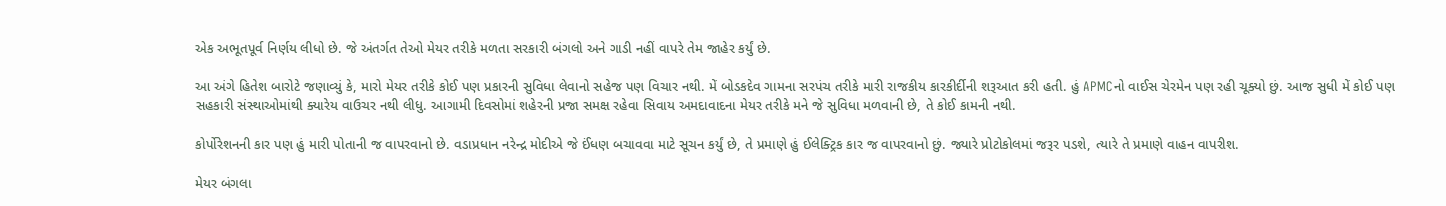એક અભૂતપૂર્વ નિર્ણય લીધો છે. જે અંતર્ગત તેઓ મેયર તરીકે મળતા સરકારી બંગલો અને ગાડી નહીં વાપરે તેમ જાહેર કર્યું છે.

આ અંગે હિતેશ બારોટે જણાવ્યું કે, મારો મેયર તરીકે કોઈ પણ પ્રકારની સુવિધા લેવાનો સહેજ પણ વિચાર નથી. મેં બોડકદેવ ગામના સરપંચ તરીકે મારી રાજકીય કારકીર્દીની શરૂઆત કરી હતી. હું APMCનો વાઈસ ચેરમેન પણ રહી ચૂક્યો છું. આજ સુધી મેં કોઈ પણ સહકારી સંસ્થાઓમાંથી ક્યારેય વાઉચર નથી લીધુ. આગામી દિવસોમાં શહેરની પ્રજા સમક્ષ રહેવા સિવાય અમદાવાદના મેયર તરીકે મને જે સુવિધા મળવાની છે, તે કોઈ કામની નથી.

કોર્પોરેશનની કાર પણ હું મારી પોતાની જ વાપરવાનો છે. વડાપ્રધાન નરેન્દ્ર મોદીએ જે ઈંધણ બચાવવા માટે સૂચન કર્યું છે, તે પ્રમાણે હું ઈલેક્ટ્રિક કાર જ વાપરવાનો છું. જ્યારે પ્રોટોકોલમાં જરૂર પડશે, ત્યારે તે પ્રમાણે વાહન વાપરીશ.

મેયર બંગલા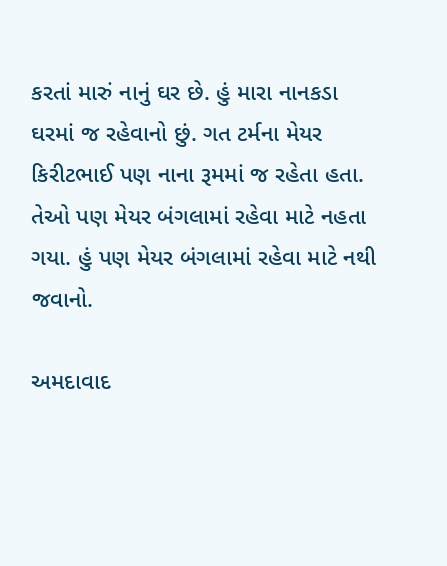કરતાં મારું નાનું ઘર છે. હું મારા નાનકડા ઘરમાં જ રહેવાનો છું. ગત ટર્મના મેયર કિરીટભાઈ પણ નાના રૂમમાં જ રહેતા હતા. તેઓ પણ મેયર બંગલામાં રહેવા માટે નહતા ગયા. હું પણ મેયર બંગલામાં રહેવા માટે નથી જવાનો.

અમદાવાદ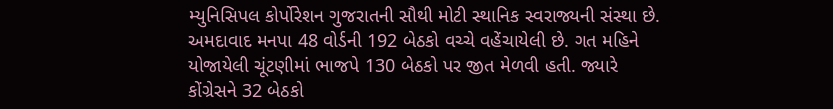મ્યુનિસિપલ કોર્પોરેશન ગુજરાતની સૌથી મોટી સ્થાનિક સ્વરાજ્યની સંસ્થા છે. અમદાવાદ મનપા 48 વોર્ડની 192 બેઠકો વચ્ચે વહેંચાયેલી છે. ગત મહિને યોજાયેલી ચૂંટણીમાં ભાજપે 130 બેઠકો પર જીત મેળવી હતી. જ્યારે કોંગ્રેસને 32 બેઠકો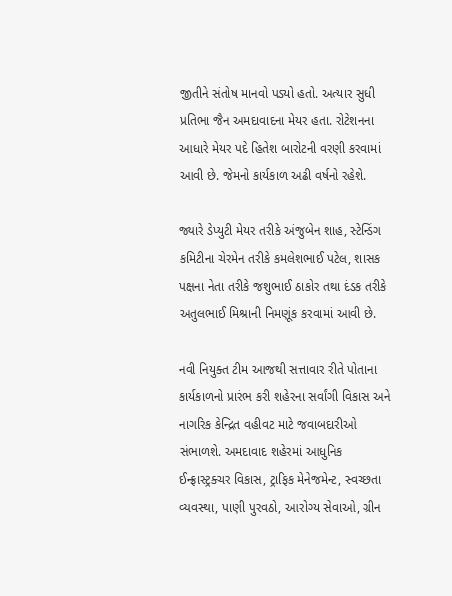જીતીને સંતોષ માનવો પડ્યો હતો. અત્યાર સુધી પ્રતિભા જૈન અમદાવાદના મેયર હતા. રોટેશનના આધારે મેયર પદે હિતેશ બારોટની વરણી કરવામાં આવી છે. જેમનો કાર્યકાળ અઢી વર્ષનો રહેશે.

જ્યારે ડેપ્યુટી મેયર તરીકે અંજુબેન શાહ, સ્ટેન્ડિંગ કમિટીના ચેરમેન તરીકે કમલેશભાઈ પટેલ, શાસક પક્ષના નેતા તરીકે જશુભાઈ ઠાકોર તથા દંડક તરીકે અતુલભાઈ મિશ્રાની નિમણૂંક કરવામાં આવી છે.

નવી નિયુક્ત ટીમ આજથી સત્તાવાર રીતે પોતાના કાર્યકાળનો પ્રારંભ કરી શહેરના સર્વાંગી વિકાસ અને નાગરિક કેન્દ્રિત વહીવટ માટે જવાબદારીઓ સંભાળશે. અમદાવાદ શહેરમાં આધુનિક ઈન્ફ્રાસ્ટ્રક્ચર વિકાસ, ટ્રાફિક મેનેજમેન્ટ, સ્વચ્છતા વ્યવસ્થા, પાણી પુરવઠો, આરોગ્ય સેવાઓ, ગ્રીન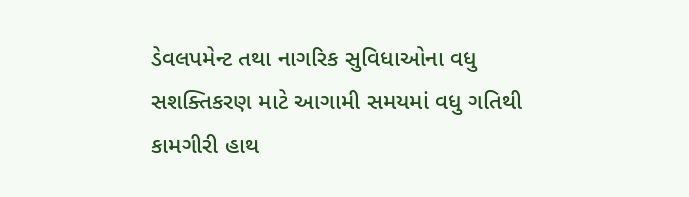ડેવલપમેન્ટ તથા નાગરિક સુવિધાઓના વધુ સશક્તિકરણ માટે આગામી સમયમાં વધુ ગતિથી કામગીરી હાથ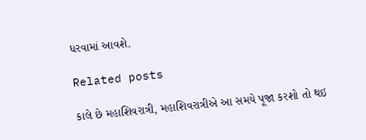ધરવામાં આવશે.

Related posts

કાલે છે મહાશિવરાત્રી, મહાશિવરાત્રીએ આ સમયે પૂજા કરશો તો થઇ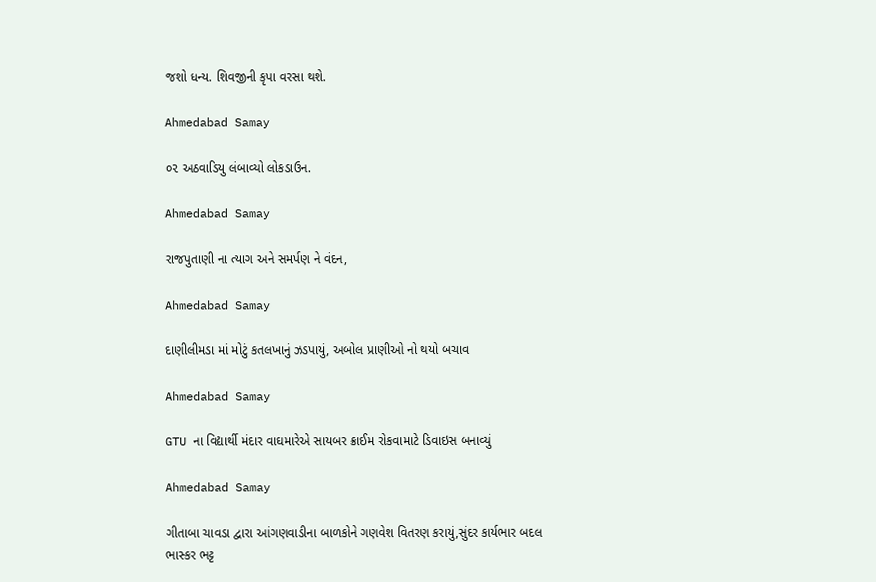જશો ધન્ય. શિવજીની કૃપા વરસા થશે.

Ahmedabad Samay

૦૨ અઠવાડિયુ લંબાવ્યો લોકડાઉન.

Ahmedabad Samay

રાજપુતાણી ના ત્યાગ અને સમર્પણ ને વંદન,

Ahmedabad Samay

દાણીલીમડા માં મોટું કતલખાનું ઝડપાયું, અબોલ પ્રાણીઓ નો થયો બચાવ

Ahmedabad Samay

GTU ના વિદ્યાર્થી મંદાર વાઘમારેએ સાયબર ક્રાઈમ રોકવામાટે ડિવાઇસ બનાવ્યું

Ahmedabad Samay

ગીતાબા ચાવડા દ્વારા આંગણવાડીના બાળકોને ગણવેશ વિતરણ કરાયું,સુંદર કાર્યભાર બદલ ભાસ્કર ભટ્ટ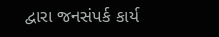દ્વારા જનસંપર્ક કાર્ય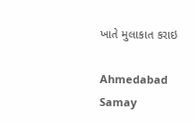ખાતે મુલાકાત કરાઇ

Ahmedabad Samay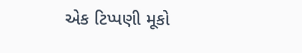એક ટિપ્પણી મૂકો